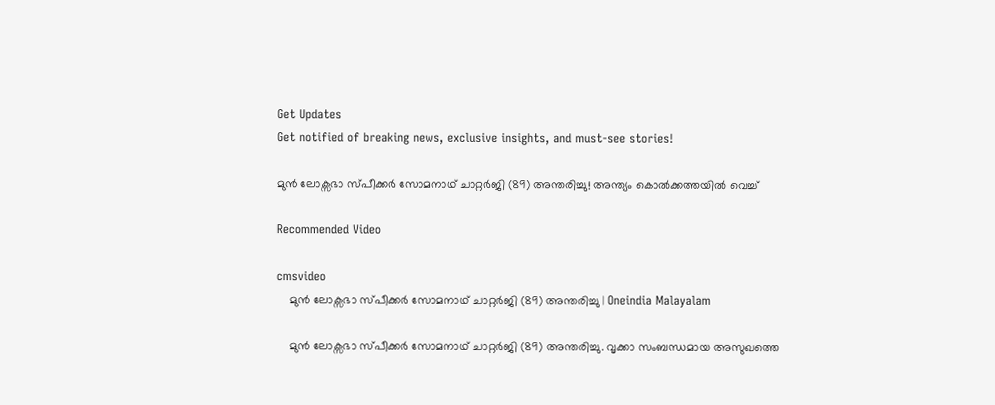Get Updates
Get notified of breaking news, exclusive insights, and must-see stories!

മുന്‍ ലോക്സഭാ സ്പീക്കര്‍ സോമനാഥ് ചാറ്റര്‍ജി (89) അന്തരിച്ചു! അന്ത്യം കൊല്‍ക്കത്തയില്‍ വെച്ച്

Recommended Video

cmsvideo
    മുന്‍ ലോക്സഭാ സ്പീക്കര്‍ സോമനാഥ് ചാറ്റര്‍ജി (89) അന്തരിച്ചു | Oneindia Malayalam

    മുന്‍ ലോക്സഭാ സ്പീക്കര്‍ സോമനാഥ് ചാറ്റര്‍ജി (89) അന്തരിച്ചു. വൃക്കാ സംബന്ധമായ അസുഖത്തെ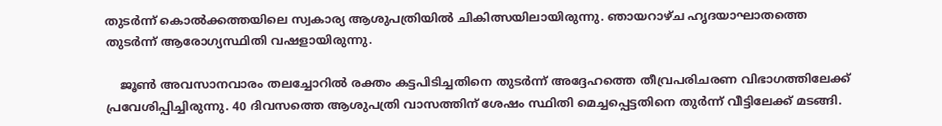തുടര്‍ന്ന് കൊല്‍ക്കത്തയിലെ സ്വകാര്യ ആശുപത്രിയില്‍ ചികിത്സയിലായിരുന്നു. ഞായറാഴ്ച ഹൃദയാഘാതത്തെ തുടര്‍ന്ന് ആരോഗ്യസ്ഥിതി വഷളായിരുന്നു.

    ജൂണ്‍ അവസാനവാരം തലച്ചോറില്‍ രക്തം കട്ടപിടിച്ചതിനെ തുടര്‍ന്ന് അദ്ദേഹത്തെ തീവ്രപരിചരണ വിഭാഗത്തിലേക്ക് പ്രവേശിപ്പിച്ചിരുന്നു. 40 ദിവസത്തെ ആശുപത്രി വാസത്തിന് ശേഷം സ്ഥിതി മെച്ചപ്പെട്ടതിനെ തുര്‍ന്ന് വീട്ടിലേക്ക് മടങ്ങി.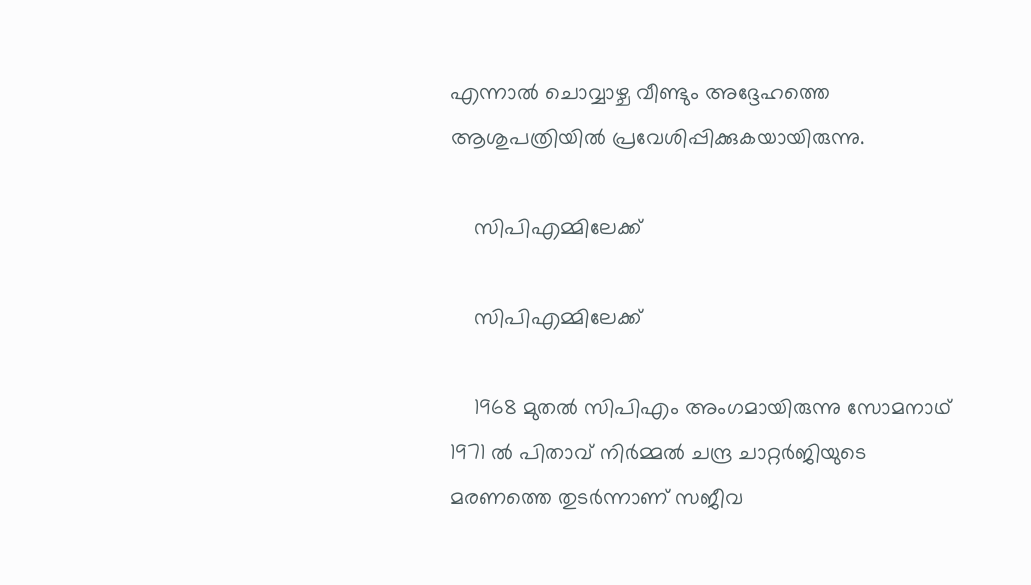എന്നാല്‍ ചൊവ്വാഴ്ച വീണ്ടും അദ്ദേഹത്തെ ആശുപത്രിയില്‍ പ്രവേശിപ്പിക്കുകയായിരുന്നു.

    സിപിഎമ്മിലേക്ക്

    സിപിഎമ്മിലേക്ക്

    1968 മുതല്‍ സിപിഎം അംഗമായിരുന്നു സോമനാഥ് 1971 ല്‍ പിതാവ് നിര്‍മ്മല്‍ ചന്ദ്ര ചാറ്റര്‍ജിയുടെ മരണത്തെ തുടര്‍ന്നാണ് സജീവ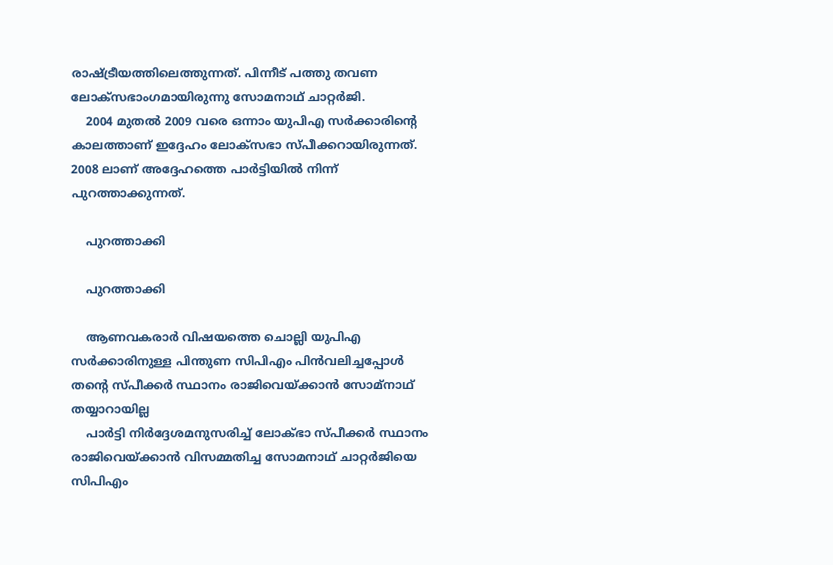രാഷ്ട്രീയത്തിലെത്തുന്നത്. പിന്നീട് പത്തു തവണ ലോക്സഭാംഗമായിരുന്നു സോമനാഥ് ചാറ്റർജി.
    2004 മുതല്‍ 2009 വരെ ഒന്നാം യുപിഎ സർക്കാരിന്റെ കാലത്താണ് ഇദ്ദേഹം ലോക്സഭാ സ്പീക്കറായിരുന്നത്. 2008 ലാണ് അദ്ദേഹത്തെ പാർട്ടിയില്‍ നിന്ന് പുറത്താക്കുന്നത്.

    പുറത്താക്കി

    പുറത്താക്കി

    ആണവകരാര്‍ വിഷയത്തെ ചൊല്ലി യുപിഎ സര്‍ക്കാരിനുള്ള പിന്തുണ സിപിഎം പിന്‍വലിച്ചപ്പോള്‍ തന്‍റെ സ്പീക്കര്‍ സ്ഥാനം രാജിവെയ്ക്കാന്‍ സോമ്നാഥ് തയ്യാറായില്ല
    പാര്‍ട്ടി നിര്‍ദ്ദേശമനുസരിച്ച് ലോക്ഭാ സ്പീക്കര്‍ സ്ഥാനം രാജിവെയ്ക്കാന്‍ വിസമ്മതിച്ച സോമനാഥ് ചാറ്റര്‍ജിയെ സിപിഎം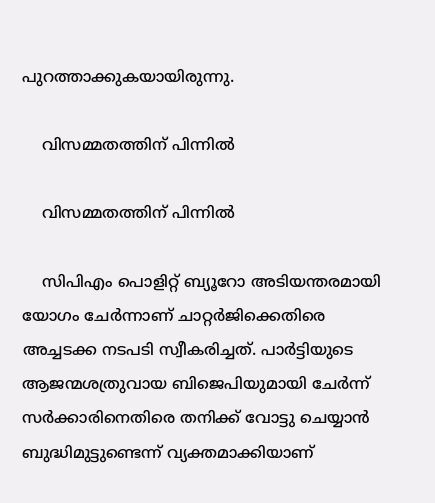പുറത്താക്കുകയായിരുന്നു.

    വിസമ്മതത്തിന് പിന്നില്‍

    വിസമ്മതത്തിന് പിന്നില്‍

    സിപിഎം പൊളിറ്റ് ബ്യൂറോ അടിയന്തരമായി യോഗം ചേര്‍ന്നാണ് ചാറ്റര്‍ജിക്കെതിരെ അച്ചടക്ക നടപടി സ്വീകരിച്ചത്. പാര്‍ട്ടിയുടെ ആജന്മശത്രുവായ ബിജെപിയുമായി ചേര്‍ന്ന് സര്‍ക്കാരിനെതിരെ തനിക്ക് വോട്ടു ചെയ്യാന്‍ ബുദ്ധിമുട്ടുണ്ടെന്ന് വ്യക്തമാക്കിയാണ്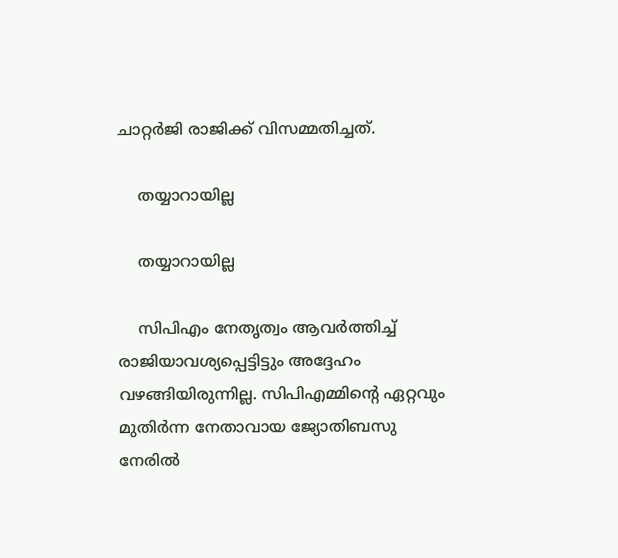ചാറ്റര്‍ജി രാജിക്ക് വിസമ്മതിച്ചത്.

    തയ്യാറായില്ല

    തയ്യാറായില്ല

    സിപിഎം നേതൃത്വം ആവര്‍ത്തിച്ച് രാജിയാവശ്യപ്പെട്ടിട്ടും അദ്ദേഹം വഴങ്ങിയിരുന്നില്ല. സിപിഎമ്മിന്റെ ഏറ്റവും മുതിര്‍ന്ന നേതാവായ ജ്യോതിബസു നേരില്‍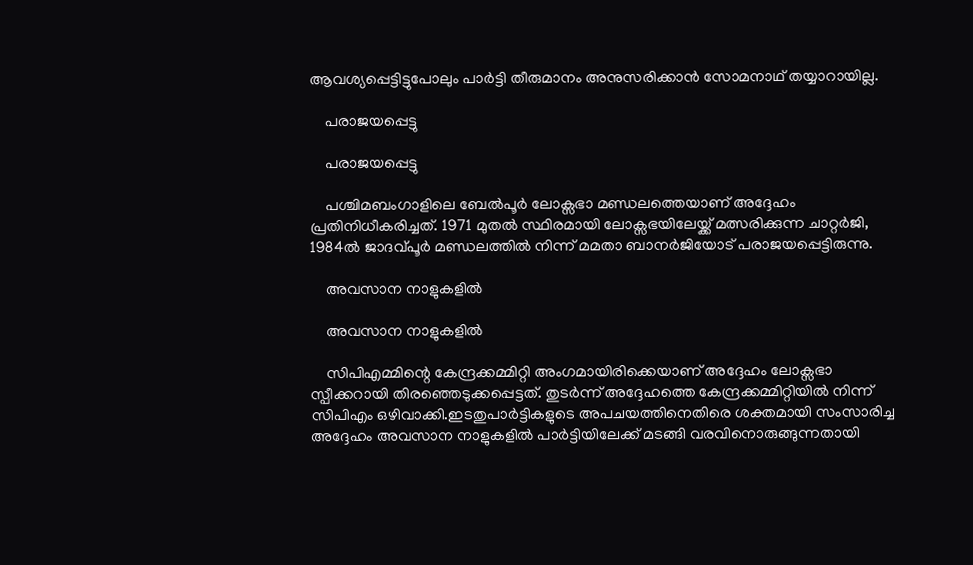ആവശ്യപ്പെട്ടിട്ടുപോലും പാര്‍ട്ടി തീരുമാനം അനുസരിക്കാന്‍ സോമനാഥ് തയ്യാറായില്ല.

    പരാജയപ്പെട്ടു

    പരാജയപ്പെട്ടു

    പശ്ചിമബംഗാളിലെ ബേല്‍പൂര്‍ ലോക്സഭാ മണ്ഡലത്തെയാണ് അദ്ദേഹം പ്രതിനിധീകരിച്ചത്. 1971 മുതല്‍ സ്ഥിരമായി ലോക്സഭയിലേയ്ക്ക് മത്സരിക്കുന്ന ചാറ്റര്‍ജി, 1984ല്‍ ജാദവ്പൂര്‍ മണ്ഡലത്തില്‍ നിന്ന് മമതാ ബാനര്‍ജിയോട് പരാജയപ്പെട്ടിരുന്നു.

    അവസാന നാളുകളില്‍

    അവസാന നാളുകളില്‍

    സിപിഎമ്മിന്റെ കേന്ദ്രക്കമ്മിറ്റി അംഗമായിരിക്കെയാണ് അദ്ദേഹം ലോക്സഭാ സ്പീക്കറായി തിരഞ്ഞെടുക്കപ്പെട്ടത്. തുടര്‍ന്ന് അദ്ദേഹത്തെ കേന്ദ്രക്കമ്മിറ്റിയില്‍ നിന്ന് സിപിഎം ഒഴിവാക്കി.ഇടതുപാര്‍ട്ടികളുടെ അപചയത്തിനെതിരെ ശക്തമായി സംസാരിച്ച അദ്ദേഹം അവസാന നാളുകളില്‍ പാര്‍ട്ടിയിലേക്ക് മടങ്ങി വരവിനൊരുങ്ങുന്നതായി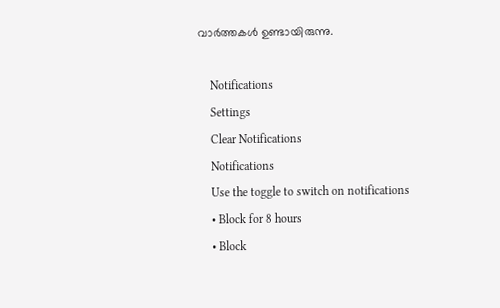വാര്‍ത്തകള്‍ ഉണ്ടായിരുന്നു.

    Notifications
    Settings
    Clear Notifications
    Notifications
    Use the toggle to switch on notifications
    • Block for 8 hours
    • Block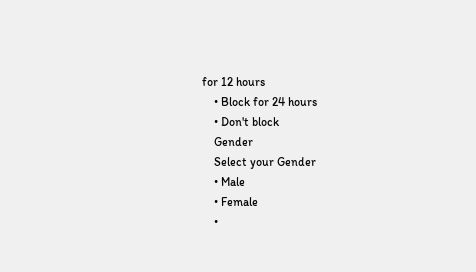for 12 hours
    • Block for 24 hours
    • Don't block
    Gender
    Select your Gender
    • Male
    • Female
    •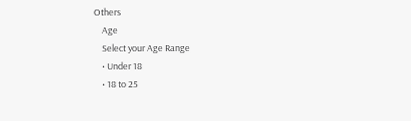Others
    Age
    Select your Age Range
    • Under 18
    • 18 to 25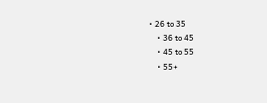• 26 to 35
    • 36 to 45
    • 45 to 55
    • 55+